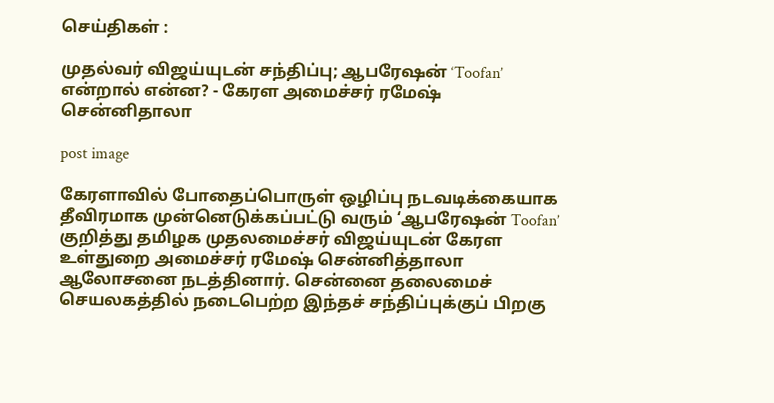செய்திகள் :

முதல்வர் விஜய்யுடன் சந்திப்பு; ஆபரேஷன் ‘Toofan’ என்றால் என்ன? - கேரள அமைச்சர் ரமேஷ் சென்னிதாலா

post image

கேரளாவில் போதைப்பொருள் ஒழிப்பு நடவடிக்கையாக தீவிரமாக முன்னெடுக்கப்பட்டு வரும் ‘ஆபரேஷன் Toofan’ குறித்து தமிழக முதலமைச்சர் விஜய்யுடன் கேரள உள்துறை அமைச்சர் ரமேஷ் சென்னித்தாலா ஆலோசனை நடத்தினார். சென்னை தலைமைச் செயலகத்தில் நடைபெற்ற இந்தச் சந்திப்புக்குப் பிறகு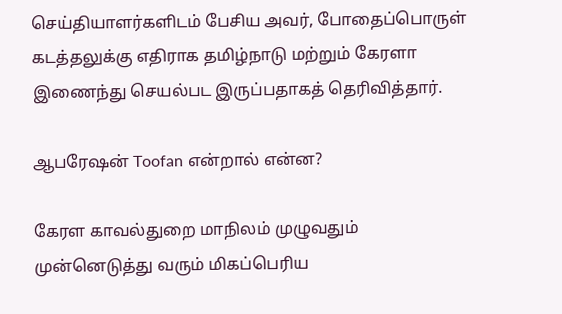செய்தியாளர்களிடம் பேசிய அவர், போதைப்பொருள் கடத்தலுக்கு எதிராக தமிழ்நாடு மற்றும் கேரளா இணைந்து செயல்பட இருப்பதாகத் தெரிவித்தார்.

ஆபரேஷன் Toofan என்றால் என்ன?

கேரள காவல்துறை மாநிலம் முழுவதும் முன்னெடுத்து வரும் மிகப்பெரிய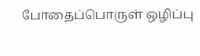போதைப்பொருள் ஒழிப்பு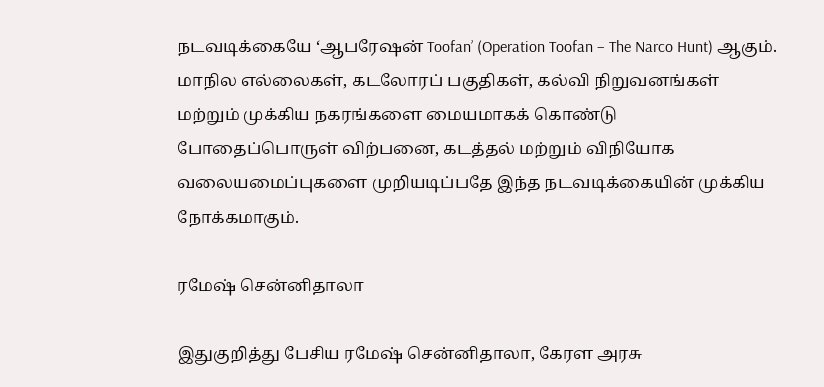நடவடிக்கையே ‘ஆபரேஷன் Toofan’ (Operation Toofan – The Narco Hunt) ஆகும். மாநில எல்லைகள், கடலோரப் பகுதிகள், கல்வி நிறுவனங்கள் மற்றும் முக்கிய நகரங்களை மையமாகக் கொண்டு போதைப்பொருள் விற்பனை, கடத்தல் மற்றும் விநியோக வலையமைப்புகளை முறியடிப்பதே இந்த நடவடிக்கையின் முக்கிய நோக்கமாகும்.

ரமேஷ் சென்னிதாலா

இதுகுறித்து பேசிய ரமேஷ் சென்னிதாலா, கேரள அரசு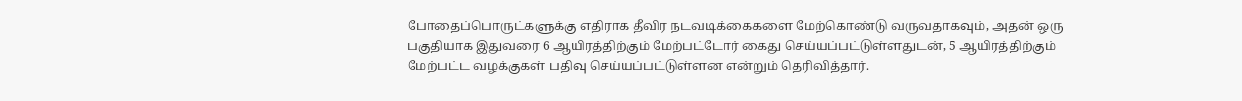போதைப்பொருட்களுக்கு எதிராக தீவிர நடவடிக்கைகளை மேற்கொண்டு வருவதாகவும், அதன் ஒரு பகுதியாக இதுவரை 6 ஆயிரத்திற்கும் மேற்பட்டோர் கைது செய்யப்பட்டுள்ளதுடன், 5 ஆயிரத்திற்கும் மேற்பட்ட வழக்குகள் பதிவு செய்யப்பட்டுள்ளன என்றும் தெரிவித்தார்.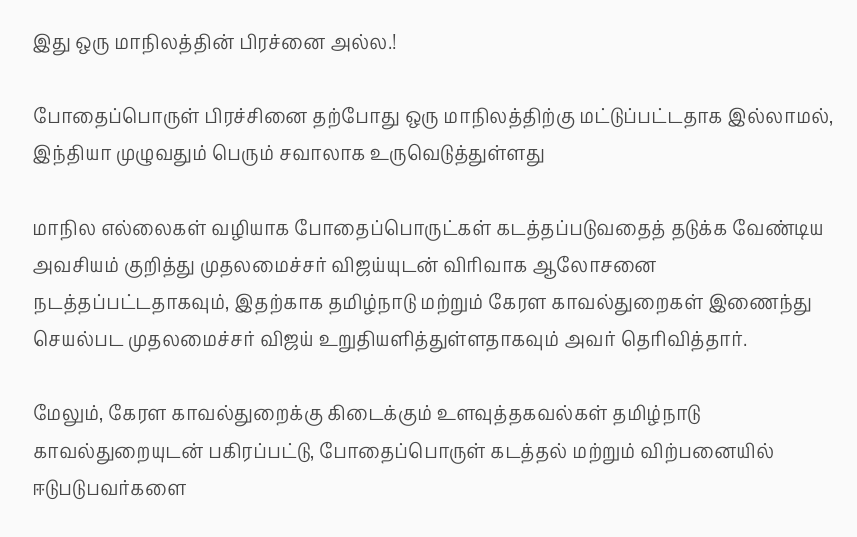இது ஒரு மாநிலத்தின் பிரச்னை அல்ல.!

போதைப்பொருள் பிரச்சினை தற்போது ஒரு மாநிலத்திற்கு மட்டுப்பட்டதாக இல்லாமல், இந்தியா முழுவதும் பெரும் சவாலாக உருவெடுத்துள்ளது

மாநில எல்லைகள் வழியாக போதைப்பொருட்கள் கடத்தப்படுவதைத் தடுக்க வேண்டிய அவசியம் குறித்து முதலமைச்சர் விஜய்யுடன் விரிவாக ஆலோசனை நடத்தப்பட்டதாகவும், இதற்காக தமிழ்நாடு மற்றும் கேரள காவல்துறைகள் இணைந்து செயல்பட முதலமைச்சர் விஜய் உறுதியளித்துள்ளதாகவும் அவர் தெரிவித்தார்.

மேலும், கேரள காவல்துறைக்கு கிடைக்கும் உளவுத்தகவல்கள் தமிழ்நாடு காவல்துறையுடன் பகிரப்பட்டு, போதைப்பொருள் கடத்தல் மற்றும் விற்பனையில் ஈடுபடுபவர்களை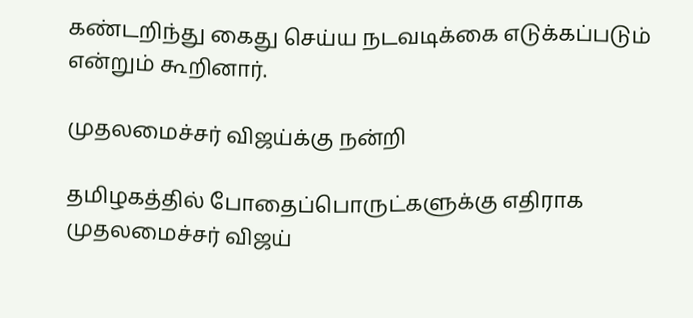கண்டறிந்து கைது செய்ய நடவடிக்கை எடுக்கப்படும் என்றும் கூறினார்.

முதலமைச்சர் விஜய்க்கு நன்றி

தமிழகத்தில் போதைப்பொருட்களுக்கு எதிராக முதலமைச்சர் விஜய்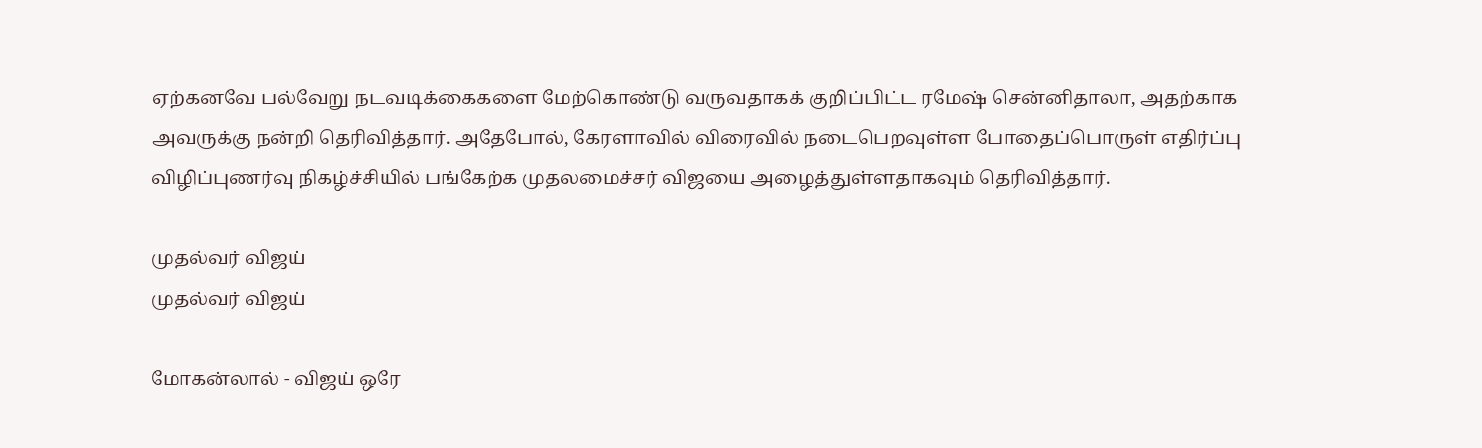ஏற்கனவே பல்வேறு நடவடிக்கைகளை மேற்கொண்டு வருவதாகக் குறிப்பிட்ட ரமேஷ் சென்னிதாலா, அதற்காக அவருக்கு நன்றி தெரிவித்தார். அதேபோல், கேரளாவில் விரைவில் நடைபெறவுள்ள போதைப்பொருள் எதிர்ப்பு விழிப்புணர்வு நிகழ்ச்சியில் பங்கேற்க முதலமைச்சர் விஜயை அழைத்துள்ளதாகவும் தெரிவித்தார்.

முதல்வர் விஜய்
முதல்வர் விஜய்

மோகன்லால் - விஜய் ஒரே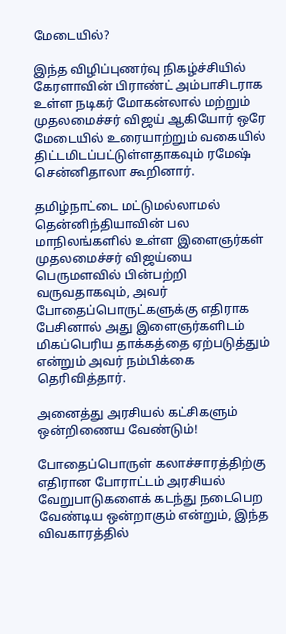மேடையில்?

இந்த விழிப்புணர்வு நிகழ்ச்சியில் கேரளாவின் பிராண்ட் அம்பாசிடராக உள்ள நடிகர் மோகன்லால் மற்றும் முதலமைச்சர் விஜய் ஆகியோர் ஒரே மேடையில் உரையாற்றும் வகையில் திட்டமிடப்பட்டுள்ளதாகவும் ரமேஷ் சென்னிதாலா கூறினார்.

தமிழ்நாட்டை மட்டுமல்லாமல் தென்னிந்தியாவின் பல மாநிலங்களில் உள்ள இளைஞர்கள் முதலமைச்சர் விஜய்யை பெருமளவில் பின்பற்றி வருவதாகவும், அவர் போதைப்பொருட்களுக்கு எதிராக பேசினால் அது இளைஞர்களிடம் மிகப்பெரிய தாக்கத்தை ஏற்படுத்தும் என்றும் அவர் நம்பிக்கை தெரிவித்தார்.

அனைத்து அரசியல் கட்சிகளும் ஒன்றிணைய வேண்டும்!

போதைப்பொருள் கலாச்சாரத்திற்கு எதிரான போராட்டம் அரசியல் வேறுபாடுகளைக் கடந்து நடைபெற வேண்டிய ஒன்றாகும் என்றும், இந்த விவகாரத்தில்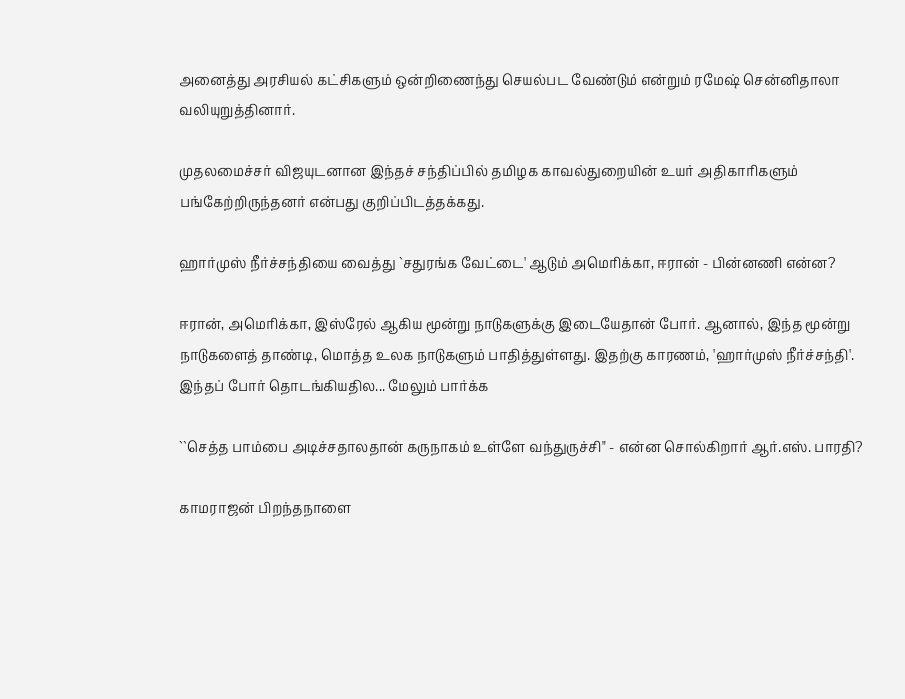அனைத்து அரசியல் கட்சிகளும் ஒன்றிணைந்து செயல்பட வேண்டும் என்றும் ரமேஷ் சென்னிதாலா வலியுறுத்தினார்.

முதலமைச்சர் விஜயுடனான இந்தச் சந்திப்பில் தமிழக காவல்துறையின் உயர் அதிகாரிகளும் பங்கேற்றிருந்தனர் என்பது குறிப்பிடத்தக்கது.

ஹார்முஸ் நீர்ச்சந்தியை வைத்து `சதுரங்க வேட்டை' ஆடும் அமெரிக்கா, ஈரான் - பின்னணி என்ன?

ஈரான், அமெரிக்கா, இஸ்ரேல் ஆகிய மூன்று நாடுகளுக்கு இடையேதான் போர். ஆனால், இந்த மூன்று நாடுகளைத் தாண்டி, மொத்த உலக நாடுகளும் பாதித்துள்ளது. இதற்கு காரணம், 'ஹார்முஸ் நீர்ச்சந்தி'. இந்தப் போர் தொடங்கியதில... மேலும் பார்க்க

``செத்த பாம்பை அடிச்சதாலதான் கருநாகம் உள்ளே வந்துருச்சி" - என்ன சொல்கிறார் ஆர்.எஸ். பாரதி?

காமராஜன் பிறந்தநாளை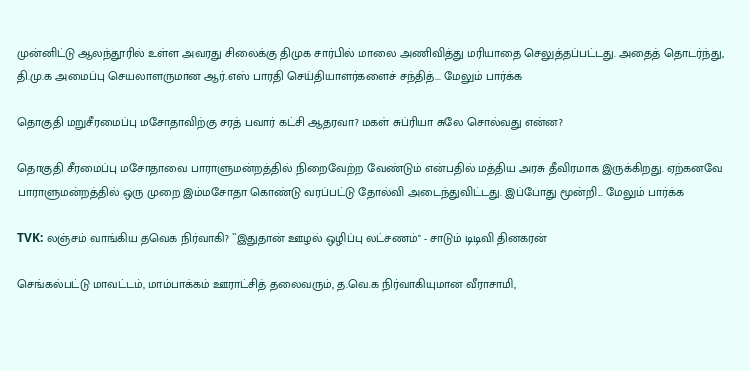முன்னிட்டு ஆலந்தூரில் உள்ள அவரது சிலைக்கு திமுக சார்பில் மாலை அணிவித்து மரியாதை செலுத்தப்பட்டது. அதைத் தொடர்ந்து, தி.மு.க அமைப்பு செயலாளருமான ஆர்.எஸ் பாரதி செய்தியாளர்களைச் சந்தித்... மேலும் பார்க்க

தொகுதி மறுசீரமைப்பு மசோதாவிற்கு சரத் பவார் கட்சி ஆதரவா? மகள் சுப்ரியா சுலே சொல்வது என்ன?

தொகுதி சீரமைப்பு மசோதாவை பாராளுமன்றத்தில் நிறைவேற்ற வேண்டும் என்பதில் மத்திய அரசு தீவிரமாக இருக்கிறது. ஏற்கனவே பாராளுமன்றத்தில் ஒரு முறை இம்மசோதா கொண்டு வரப்பட்டு தோல்வி அடைந்துவிட்டது. இப்போது மூன்றி... மேலும் பார்க்க

TVK: லஞ்சம் வாங்கிய தவெக நிர்வாகி? ``இதுதான் ஊழல் ஒழிப்பு லட்சணம்" - சாடும் டிடிவி தினகரன்

செங்கல்பட்டு மாவட்டம், மாம்பாக்கம் ஊராட்சித் தலைவரும், த.வெ.க நிர்வாகியுமான வீராசாமி,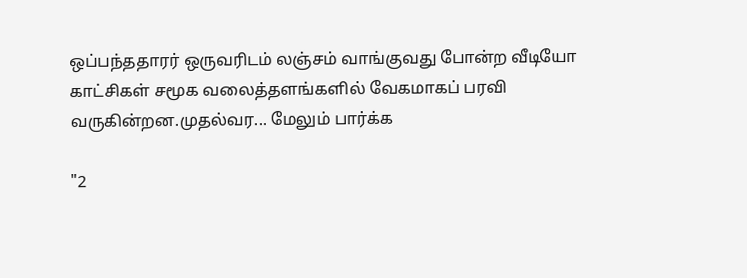ஒப்பந்ததாரர் ஒருவரிடம் லஞ்சம் வாங்குவது போன்ற வீடியோ காட்சிகள் சமூக வலைத்தளங்களில் வேகமாகப் பரவி வருகின்றன.முதல்வர... மேலும் பார்க்க

"2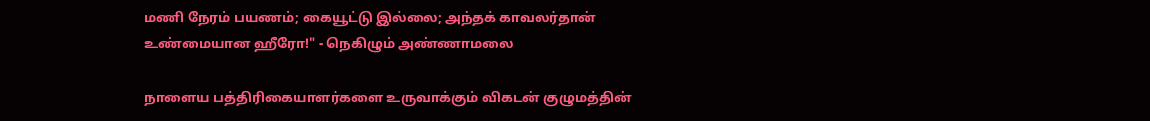மணி நேரம் பயணம்; கையூட்டு இல்லை; அந்தக் காவலர்தான் உண்மையான ஹீரோ!" - நெகிழும் அண்ணாமலை

நாளைய பத்திரிகையாளர்களை உருவாக்கும் விகடன் குழுமத்தின்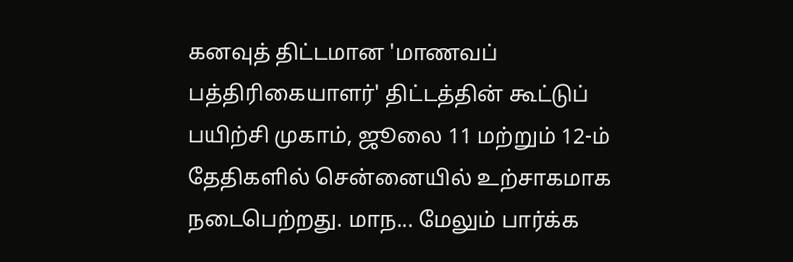கனவுத் திட்டமான 'மாணவப் பத்திரிகையாளர்' திட்டத்தின் கூட்டுப் பயிற்சி முகாம், ஜூலை 11 மற்றும் 12-ம் தேதிகளில் சென்னையில் உற்சாகமாக நடைபெற்றது. மாந... மேலும் பார்க்க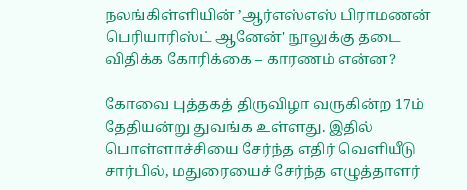நலங்கிள்ளியின் ’ஆர்எஸ்எஸ் பிராமணன் பெரியாரிஸ்ட் ஆனேன்' நூலுக்கு தடை விதிக்க கோரிக்கை – காரணம் என்ன?

கோவை புத்தகத் திருவிழா வருகின்ற 17ம் தேதியன்று துவங்க உள்ளது. இதில் பொள்ளாச்சியை சேர்ந்த எதிர் வெளியீடு சார்பில், மதுரையைச் சேர்ந்த எழுத்தாளர்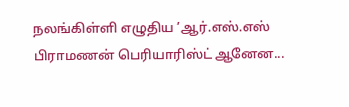நலங்கிள்ளி எழுதிய ’ஆர்.எஸ்.எஸ் பிராமணன் பெரியாரிஸ்ட் ஆனேன...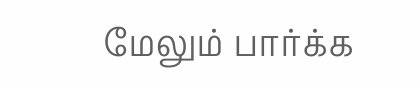மேலும் பார்க்க